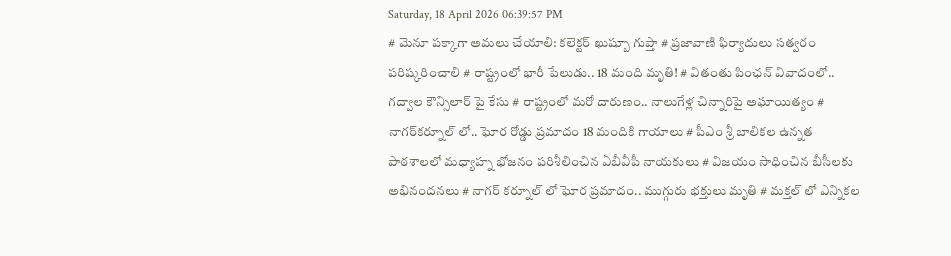Saturday, 18 April 2026 06:39:57 PM
# మెనూ పక్కాగా అమలు చేయాలి: కలెక్టర్ ఖుష్బూ గుప్తా # ప్రజావాణి ఫిర్యాదులు సత్వరం పరిష్కరించాలి # రాష్ట్రంలో భారీ పేలుడు.. 18 మంది మృతి! # వితంతు పింఛన్ వివాదంలో.. గద్వాల కౌన్సిలార్ పై కేసు # రాష్ట్రంలో మరో దారుణం.. నాలుగేళ్ల చిన్నారిపై అఘాయిత్యం # నాగర్‌కర్నూల్ లో.. ఘోర రోడ్డు ప్రమాదం 18 మందికి గాయాలు # పీఎం శ్రీ బాలికల ఉన్నత పాఠశాలలో మధ్యాహ్న భోజనం పరిశీలించిన ఏబీవీపీ నాయకులు # విజయం సాధించిన బీసీలకు అభినందనలు # నాగర్ కర్నూల్ లో ఘోర ప్రమాదం.. ముగ్గురు భక్తులు మృతి # మక్తల్ లో ఎన్నికల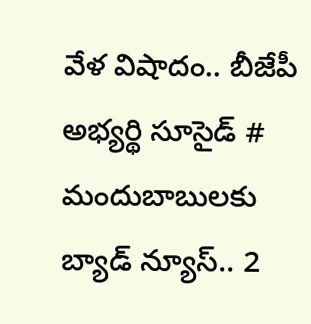వేళ విషాదం.. బీజేపీ అభ్యర్థి సూసైడ్ # మందుబాబులకు బ్యాడ్ న్యూస్.. 2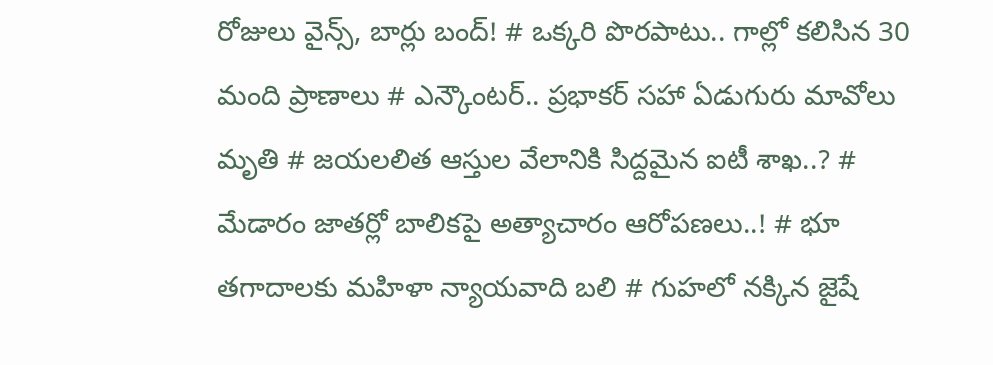రోజులు వైన్స్, బార్లు బంద్! # ఒక్కరి పొరపాటు.. గాల్లో కలిసిన 30 మంది ప్రాణాలు # ఎన్కౌంటర్.. ప్రభాకర్ సహా ఏడుగురు మావోలు మృతి # జయలలిత ఆస్తుల వేలానికి సిద్దమైన ఐటీ శాఖ..? # మేడారం జాతర్లో బాలికపై అత్యాచారం ఆరోపణలు..! # భూ తగాదాలకు మహిళా న్యాయవాది బలి # గుహలో నక్కిన జైషే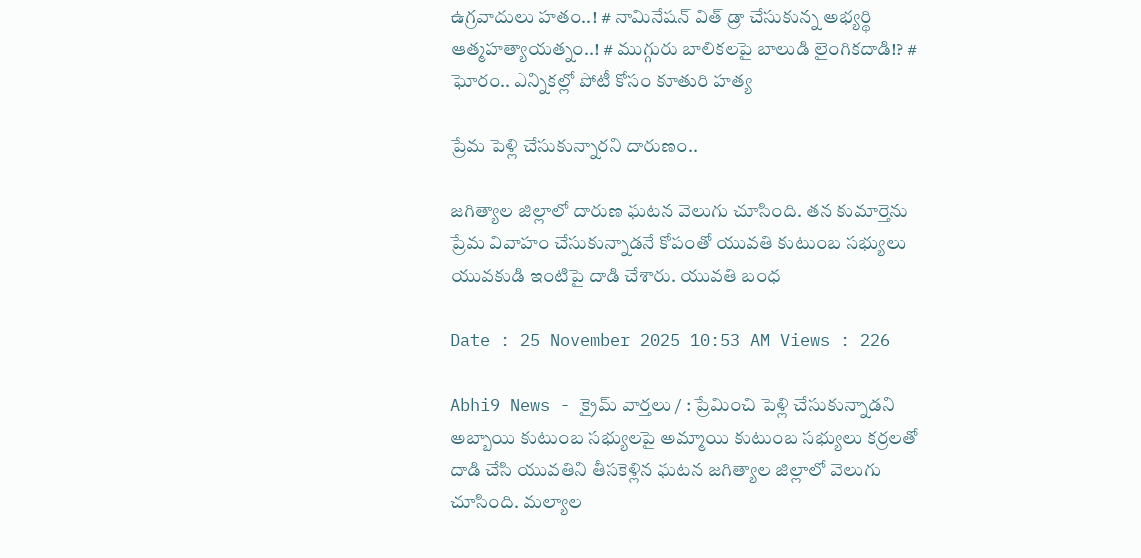ఉగ్రవాదులు హతం..! # నామినేషన్ విత్ డ్రా చేసుకున్న అభ్యర్థి ఆత్మహత్యాయత్నం..! # ముగ్గురు బాలికలపై బాలుడి లైంగికదాడి!? # ఘోరం.. ఎన్నికల్లో పోటీ కోసం కూతురి హత్య

ప్రేమ పెళ్లి చేసుకున్నారని దారుణం..

జగిత్యాల జిల్లాలో దారుణ ఘటన వెలుగు చూసింది. తన కుమార్తెను ప్రేమ వివాహం చేసుకున్నాడనే కోపంతో యువతి కుటుంబ సభ్యులు యువకుడి ఇంటిపై దాడి చేశారు. యువతి బంధ

Date : 25 November 2025 10:53 AM Views : 226

Abhi9 News - క్రైమ్ వార్తలు / : ప్రేమించి పెళ్లి చేసుకున్నాడని అబ్బాయి కుటుంబ సభ్యులపై అమ్మాయి కుటుంబ సభ్యులు కర్రలతో దాడి చేసి యువతిని తీసకెళ్లిన ఘటన జగిత్యాల జిల్లాలో వెలుగు చూసింది. మల్యాల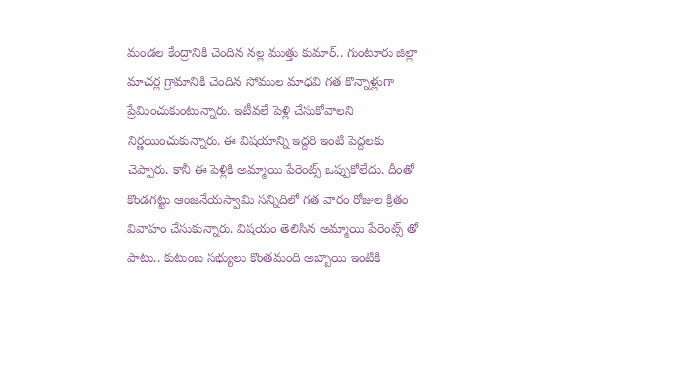మండల కేంద్రానికి చెందిన నల్ల ముత్తు కుమార్.. గుంటూరు జిల్లా మాచర్ల గ్రామానికి చెందిన సోముల మాధవి గత కొన్నాళ్లుగా ప్రేమించుకుంటున్నారు. ఇటీవలే పెళ్లి చేసుకోవాలని నిర్ణయించుకున్నారు. ఈ విషయాన్ని ఇద్దరి ఇంటి పెద్దలకు చెప్పారు. కానీ ఈ పెళ్లికి అమ్మాయి పేరెంట్స్ ఒప్పుకోలేదు. దీంతో కొండగట్టు ఆంజనేయస్వామి సన్నిదిలో గత వారం రోజుల క్రితం వివాహం చేసుకున్నారు. విషయం తెలిసిన అమ్మాయి పేరెంట్స్ తో పాటు.. కుటుంబ సభ్యులు కొంతమంది అబ్బాయి ఇంటికి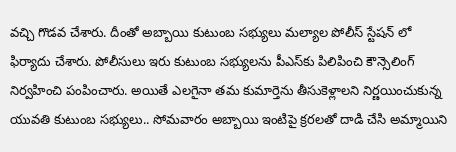వచ్చి గొడవ చేశారు. దీంతో అబ్బాయి కుటుంబ సభ్యులు మల్యాల పోలీస్ స్టేషన్ లో ఫిర్యాదు చేశారు. పోలీసులు ఇరు కుటుంబ సభ్యులను పీఎస్‌కు పిలిపించి కౌన్సెలింగ్ నిర్వహించి పంపించారు. అయితే ఎలగైనా తమ కుమార్తెను తీసుకెళ్లాలని నిర్ణయించుకున్న యువతి కుటుంబ సభ్యులు.. సోమవారం అబ్బాయి ఇంటిపై క్రరలతో దాడి చేసి అమ్మాయిని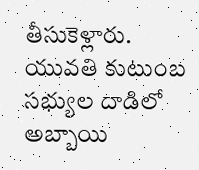తీసుకెళ్లారు. యువతి కుటుంబ సభ్యుల దాడిలో అబ్బాయి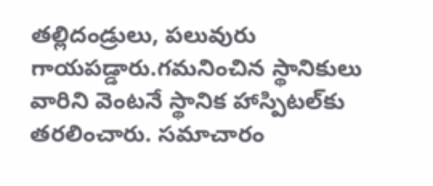తల్లిదండ్రులు, పలువురు గాయపడ్డారు.గమనించిన స్థానికులు వారిని వెంటనే స్థానిక హాస్పిటల్‌కు తరలించారు. సమాచారం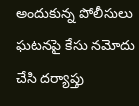అందుకున్న పోలీసులు ఘటనపై కేసు నమోదు చేసి దర్యాప్తు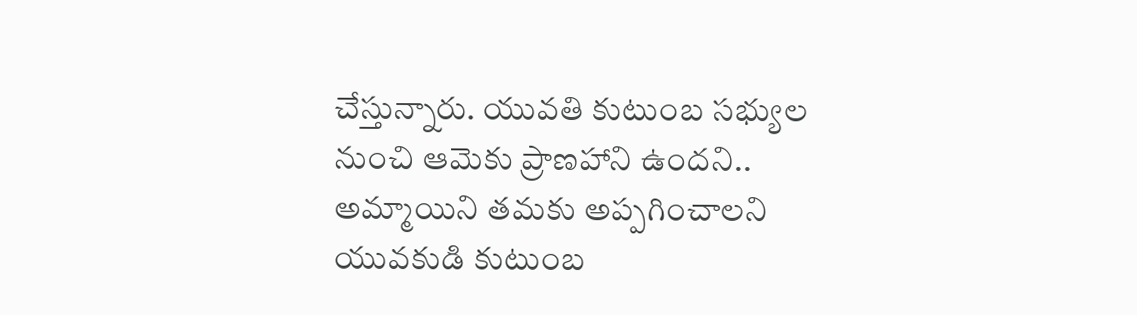చేస్తున్నారు. యువతి కుటుంబ సభ్యుల నుంచి ఆమెకు ప్రాణహాని ఉందని.. అమ్మాయిని తమకు అప్పగించాలని యువకుడి కుటుంబ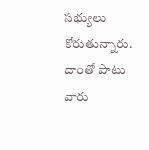సభ్యులు కోరుతున్నారు. దాంతో పాటు వారు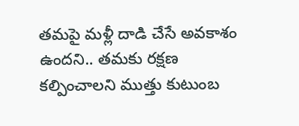తమపై మళ్లీ దాడి చేసే అవకాశం ఉందని.. తమకు రక్షణ కల్పించాలని ముత్తు కుటుంబ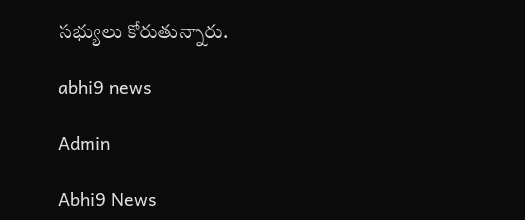సభ్యులు కోరుతున్నారు.

abhi9 news

Admin

Abhi9 News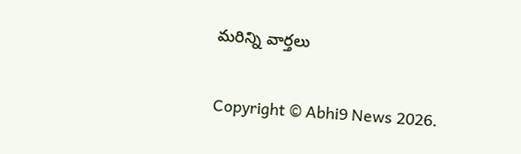మరిన్ని వార్తలు

Copyright © Abhi9 News 2026.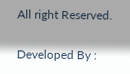All right Reserved.

Developed By :